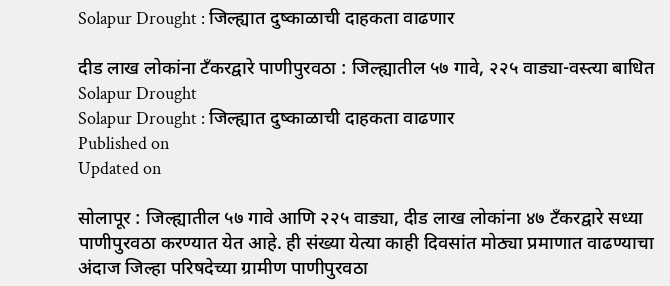Solapur Drought : जिल्‍ह्यात दुष्काळाची दाहकता वाढणार

दीड लाख लोकांना टँकरद्वारे पाणीपुरवठा : जिल्ह्यातील ५७ गावे, २२५ वाड्या-वस्‍त्‍या बाधित
Solapur Drought
Solapur Drought : जिल्‍ह्यात दुष्काळाची दाहकता वाढणार
Published on
Updated on

सोलापूर : जिल्‍ह्यातील ५७ गावे आणि २२५ वाड्या, दीड लाख लोकांना ४७ टँकरद्वारे सध्या पाणीपुरवठा करण्यात येत आहे. ही संख्या येत्‍या काही दिवसांत मोठ्या प्रमाणात वाढण्याचा अंदाज जिल्‍हा परिषदेच्‍या ग्रामीण पाणीपुरवठा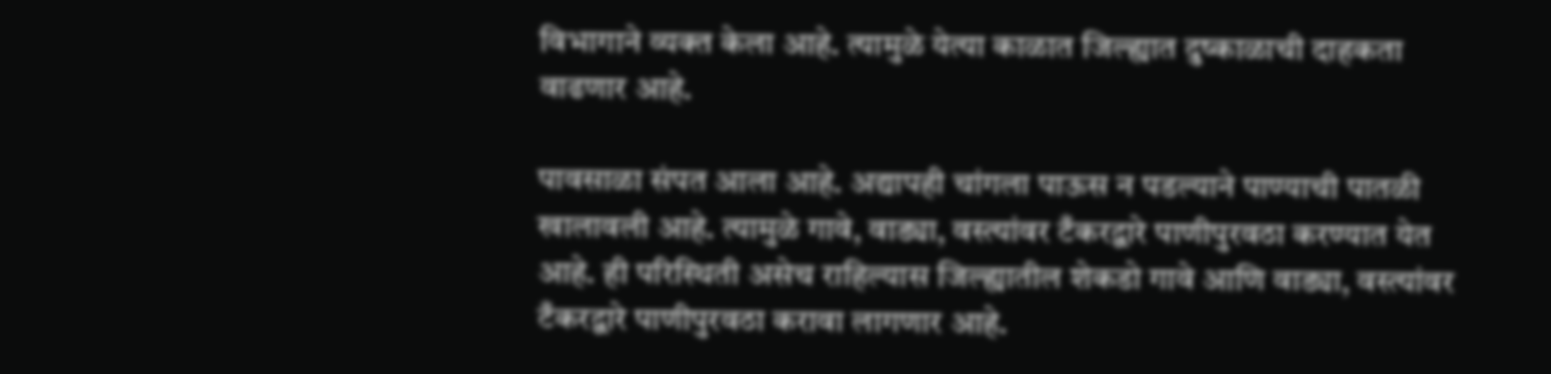विभागाने व्‍यक्‍त केला आहे. त्‍यामुळे येत्‍या काळात जिल्‍ह्यात दुष्काळाची दाहकता वाढणार आहे.

पावसाळा संपत आला आहे. अद्यापही चांगला पाऊस न पडल्‍याने पाण्याची पातळी खालावली आहे. त्‍यामुळे गावे, वाड्या, वस्‍त्‍यांवर टँकरद्वारे पाणीपुरवठा करण्यात येत आहे. ही परिस्‍थिती असेच राहिल्‍यास जिल्‍ह्यातील शेकडो गावे आणि वाड्या, वस्‍त्‍यांवर टँकरद्वारे पाणीपुरवठा करावा लागणार आहे.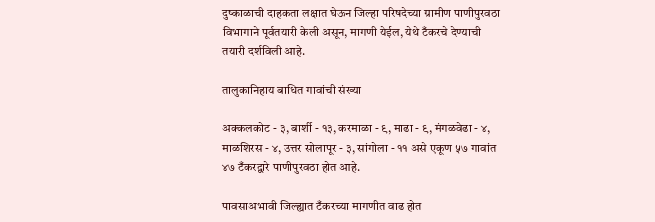दुष्काळाची दाहकता लक्षात घेऊन जिल्‍हा परिषदेच्‍या ग्रामीण पाणीपुरवठा विभागाने पूर्वतयारी केली असून, मागणी येईल, येथे टँकरचे देण्याची तयारी दर्शविली आहे.

तालुकानिहाय बाधित गावांची संख्या

अक्‍कलकोट - ३, बार्शी - १३, करमाळा - ९, माढा - ९, मंगळवेढा - ४, माळशिरस - ४, उत्तर सोलापूर - ३, सांगोला - ११ असे एकूण ५७ गावांत ४७ टँकरद्वारे पाणीपुरवठा होत आहे.

पावसाअभावी जिल्‍ह्यात टँकरच्‍या मागणीत वाढ होत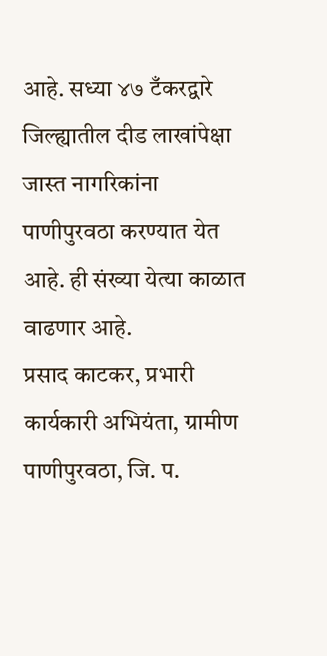आहे. सध्या ४७ टँकरद्वारे जिल्‍ह्यातील दीड लाखांपेक्षा जास्‍त नागरिकांना पाणीपुरवठा करण्यात येत आहे. ही संख्या येत्‍या काळात वाढणार आहे.
प्रसाद काटकर, प्रभारी कार्यकारी अभियंता, ग्रामीण पाणीपुरवठा, जि. प.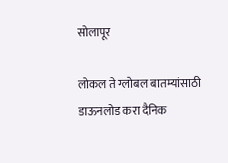सोलापूर

लोकल ते ग्लोबल बातम्यांसाठी डाऊनलोड करा दैनिक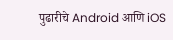पुढारीचे Android आणि iOS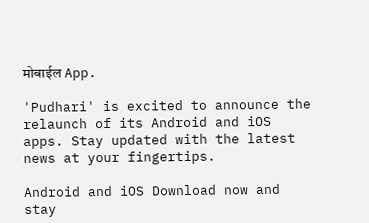मोबाईल App.

'Pudhari' is excited to announce the relaunch of its Android and iOS apps. Stay updated with the latest news at your fingertips.

Android and iOS Download now and stay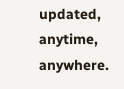updated, anytime, anywhere.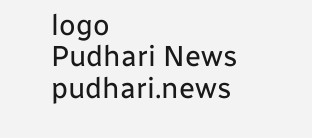logo
Pudhari News
pudhari.news